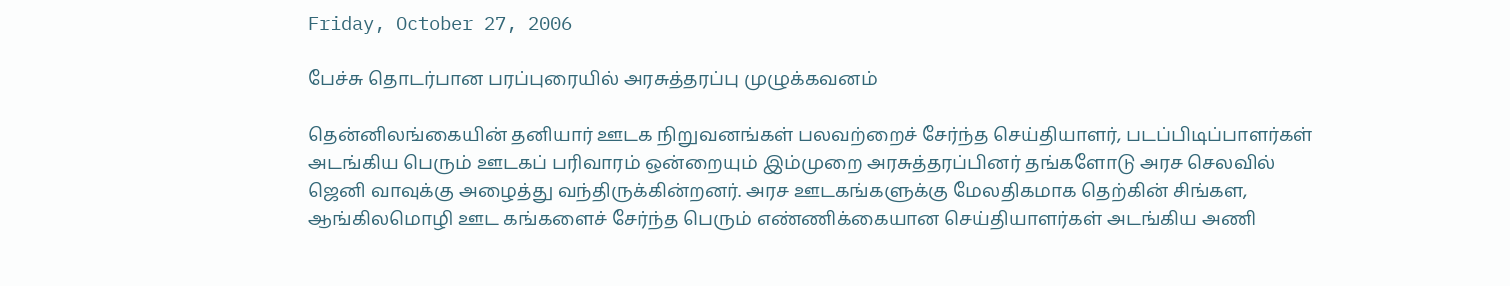Friday, October 27, 2006

பேச்சு தொடர்பான பரப்புரையில் அரசுத்தரப்பு முழுக்கவனம்

தென்னிலங்கையின் தனியார் ஊடக நிறுவனங்கள் பலவற்றைச் சேர்ந்த செய்தியாளர், படப்பிடிப்பாளர்கள் அடங்கிய பெரும் ஊடகப் பரிவாரம் ஒன்றையும் இம்முறை அரசுத்தரப்பினர் தங்களோடு அரச செலவில் ஜெனி வாவுக்கு அழைத்து வந்திருக்கின்றனர். அரச ஊடகங்களுக்கு மேலதிகமாக தெற்கின் சிங்கள, ஆங்கிலமொழி ஊட கங்களைச் சேர்ந்த பெரும் எண்ணிக்கையான செய்தியாளர்கள் அடங்கிய அணி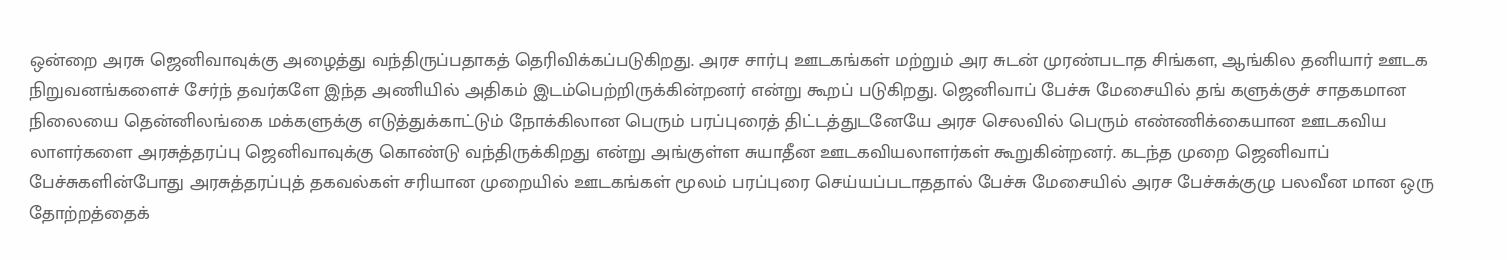ஒன்றை அரசு ஜெனிவாவுக்கு அழைத்து வந்திருப்பதாகத் தெரிவிக்கப்படுகிறது. அரச சார்பு ஊடகங்கள் மற்றும் அர சுடன் முரண்படாத சிங்கள, ஆங்கில தனியார் ஊடக நிறுவனங்களைச் சேர்ந் தவர்களே இந்த அணியில் அதிகம் இடம்பெற்றிருக்கின்றனர் என்று கூறப் படுகிறது. ஜெனிவாப் பேச்சு மேசையில் தங் களுக்குச் சாதகமான நிலையை தென்னிலங்கை மக்களுக்கு எடுத்துக்காட்டும் நோக்கிலான பெரும் பரப்புரைத் திட்டத்துடனேயே அரச செலவில் பெரும் எண்ணிக்கையான ஊடகவிய லாளர்களை அரசுத்தரப்பு ஜெனிவாவுக்கு கொண்டு வந்திருக்கிறது என்று அங்குள்ள சுயாதீன ஊடகவியலாளர்கள் கூறுகின்றனர். கடந்த முறை ஜெனிவாப் பேச்சுகளின்போது அரசுத்தரப்புத் தகவல்கள் சரியான முறையில் ஊடகங்கள் மூலம் பரப்புரை செய்யப்படாததால் பேச்சு மேசையில் அரச பேச்சுக்குழு பலவீன மான ஒரு தோற்றத்தைக்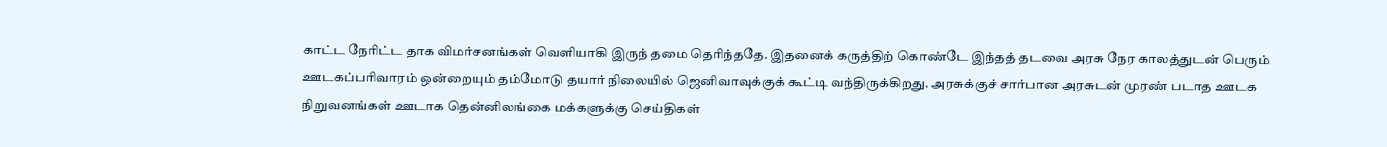காட்ட நேரிட்ட தாக விமர்சனங்கள் வெளியாகி இருந் தமை தெரிந்ததே. இதனைக் கருத்திற் கொண்டே இந்தத் தடவை அரசு நேர காலத்துடன் பெரும் ஊடகப்பரிவாரம் ஒன்றையும் தம்மோடு தயார் நிலையில் ஜெனிவாவுக்குக் கூட்டி வந்திருக்கிறது. அரசுக்குச் சார்பான அரசுடன் முரண் படாத ஊடக நிறுவனங்கள் ஊடாக தென்னிலங்கை மக்களுக்கு செய்திகள்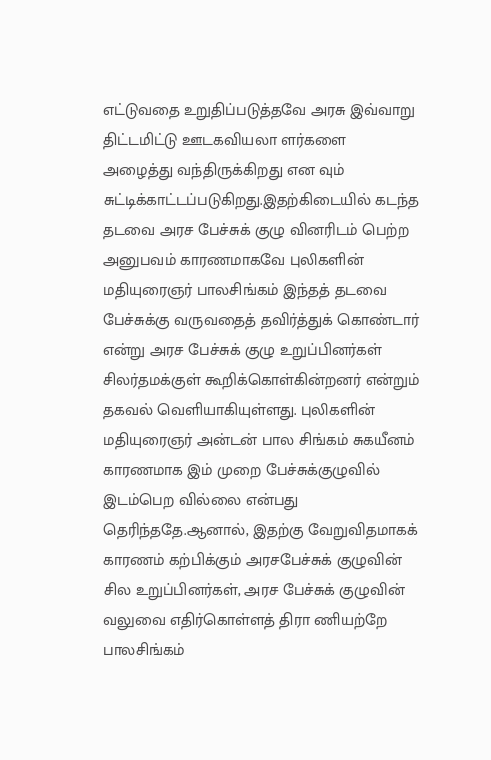எட்டுவதை உறுதிப்படுத்தவே அரசு இவ்வாறு திட்டமிட்டு ஊடகவியலா ளர்களை அழைத்து வந்திருக்கிறது என வும் சுட்டிக்காட்டப்படுகிறது.இதற்கிடையில் கடந்த தடவை அரச பேச்சுக் குழு வினரிடம் பெற்ற அனுபவம் காரணமாகவே புலிகளின் மதியுரைஞர் பாலசிங்கம் இந்தத் தடவை பேச்சுக்கு வருவதைத் தவிர்த்துக் கொண்டார் என்று அரச பேச்சுக் குழு உறுப்பினர்கள் சிலர்தமக்குள் கூறிக்கொள்கின்றனர் என்றும் தகவல் வெளியாகியுள்ளது. புலிகளின் மதியுரைஞர் அன்டன் பால சிங்கம் சுகயீனம் காரணமாக இம் முறை பேச்சுக்குழுவில் இடம்பெற வில்லை என்பது தெரிந்ததே.ஆனால், இதற்கு வேறுவிதமாகக் காரணம் கற்பிக்கும் அரசபேச்சுக் குழுவின் சில உறுப்பினர்கள், அரச பேச்சுக் குழுவின் வலுவை எதிர்கொள்ளத் திரா ணியற்றே பாலசிங்கம்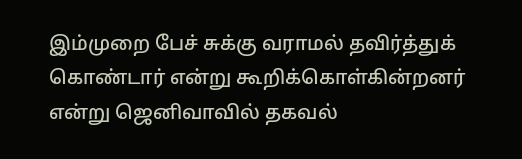இம்முறை பேச் சுக்கு வராமல் தவிர்த்துக் கொண்டார் என்று கூறிக்கொள்கின்றனர் என்று ஜெனிவாவில் தகவல்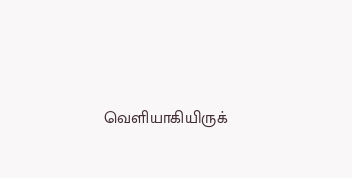வெளியாகியிருக்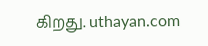கிறது. uthayan.com